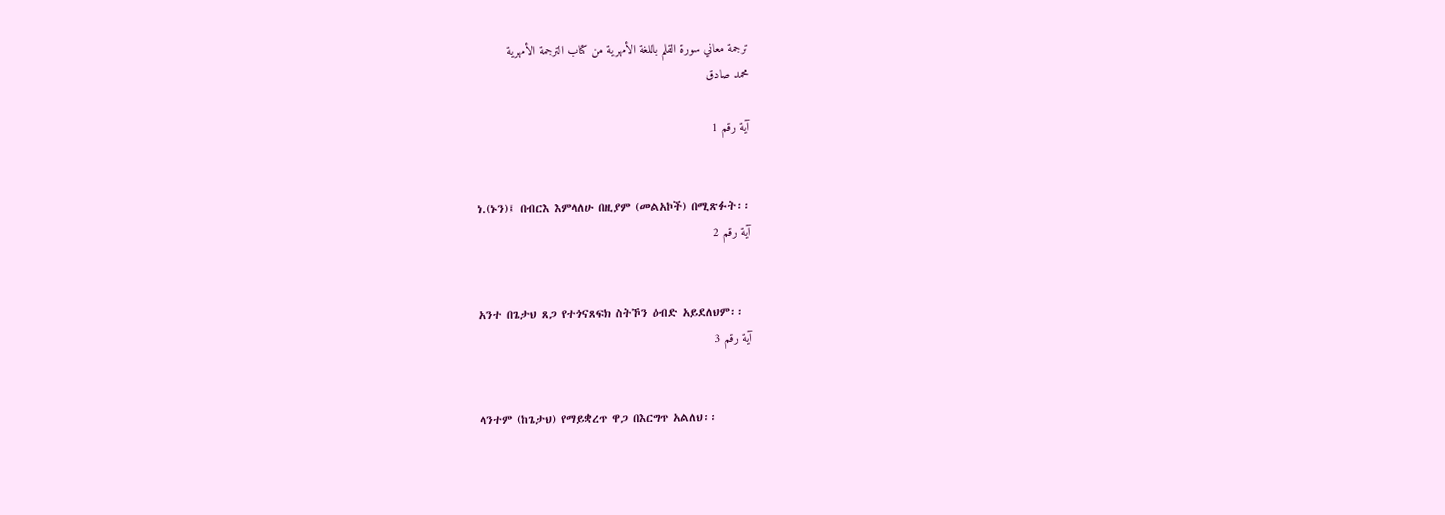ترجمة معاني سورة القلم باللغة الأمهرية من كتاب الترجمة الأمهرية
محمد صادق

آية رقم 1


ነ.(ኑን)፤ በብርእ እምላለሁ በዚያም (መልአኮች) በሚጽፉት፡፡
آية رقم 2


አንተ በጌታህ ጸጋ የተጎናጸፍክ ስትኾን ዕብድ አይደለህም፡፡
آية رقم 3


ላንተም (ከጌታህ) የማይቋረጥ ዋጋ በእርግጥ አልለህ፡፡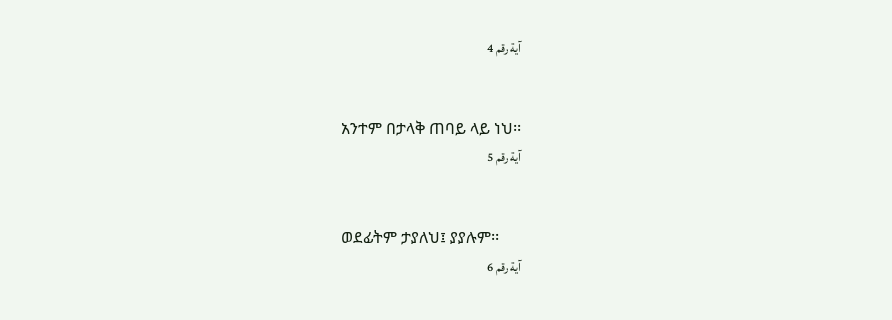آية رقم 4


አንተም በታላቅ ጠባይ ላይ ነህ፡፡
آية رقم 5


ወደፊትም ታያለህ፤ ያያሉም፡፡
آية رقم 6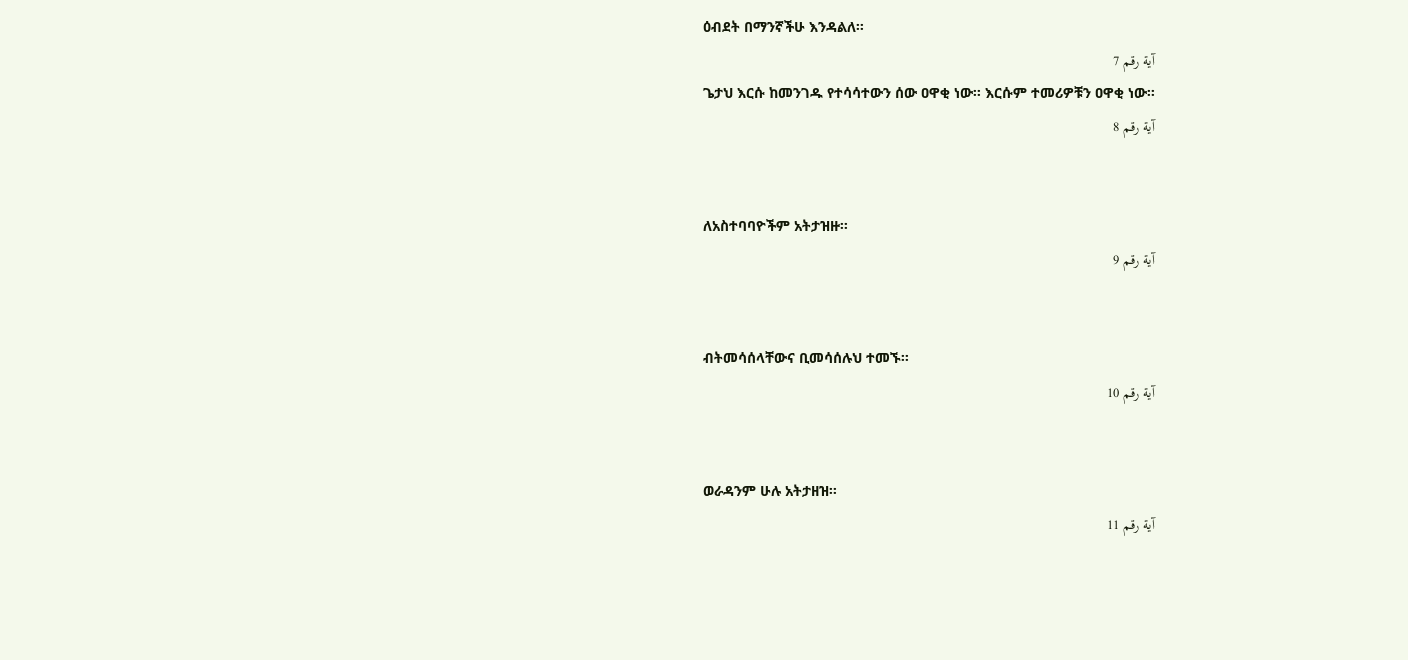ዕብደት በማንኛችሁ እንዳልለ፡፡
آية رقم 7
ጌታህ እርሱ ከመንገዱ የተሳሳተውን ሰው ዐዋቂ ነው፡፡ እርሱም ተመሪዎቹን ዐዋቂ ነው፡፡
آية رقم 8


ለአስተባባዮችም አትታዝዙ፡፡
آية رقم 9


ብትመሳሰላቸውና ቢመሳሰሉህ ተመኙ፡፡
آية رقم 10


ወራዳንም ሁሉ አትታዘዝ፡፡
آية رقم 11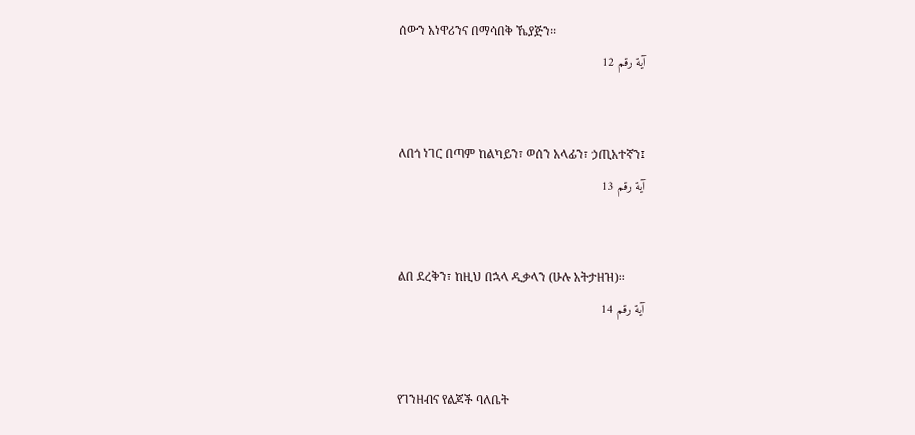ሰውን አነዋሪንና በማሳበቅ ኼያጅን፡፡
آية رقم 12


ለበጎ ነገር በጣም ከልካይን፣ ወሰን አላፊን፣ ኃጢአተኛን፤
آية رقم 13


ልበ ደረቅን፣ ከዚህ በኋላ ዲቃላን (ሁሉ አትታዘዝ)፡፡
آية رقم 14


የገንዘብና የልጆች ባለቤት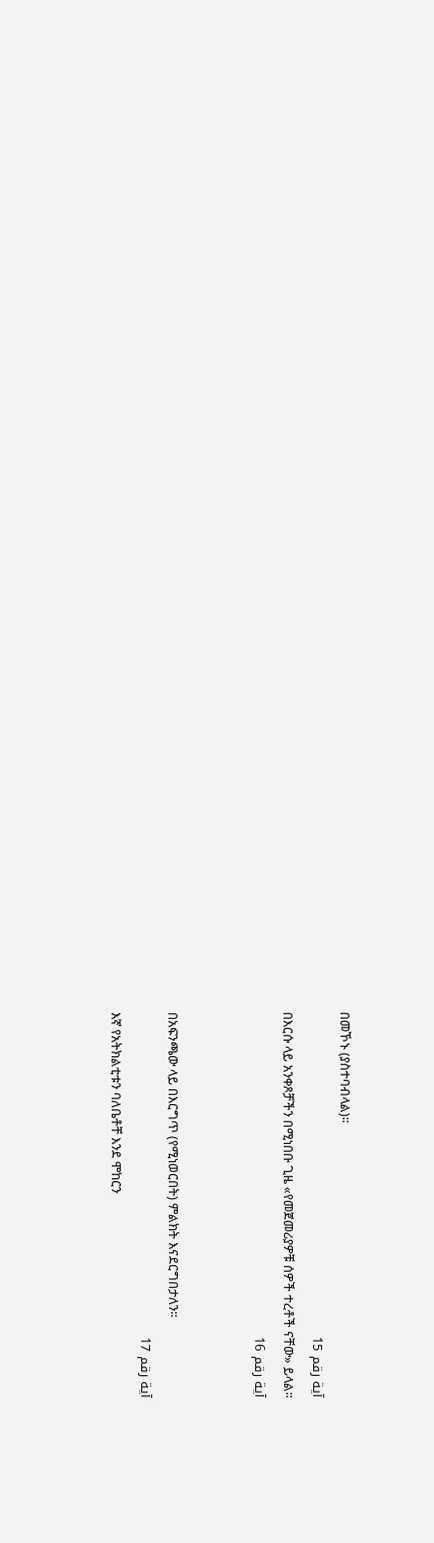በመኾኑ (ያስተባብላል)፡፡
آية رقم 15
በእርሱ ላይ አንቀጾቻችን በሚነበቡ ጊዜ «የመጀመሪያዎቹ ሰዎች ተረቶች ናቸው» ይላል፡፡
آية رقم 16


በአፍንጫው ላይ በእርግጥ (የሚነወርበት) ምልክት እናደርግበታለን፡፡
آية رقم 17
እኛ የአትክልቲቱን ባለቤቶቸ እንደ ሞከርን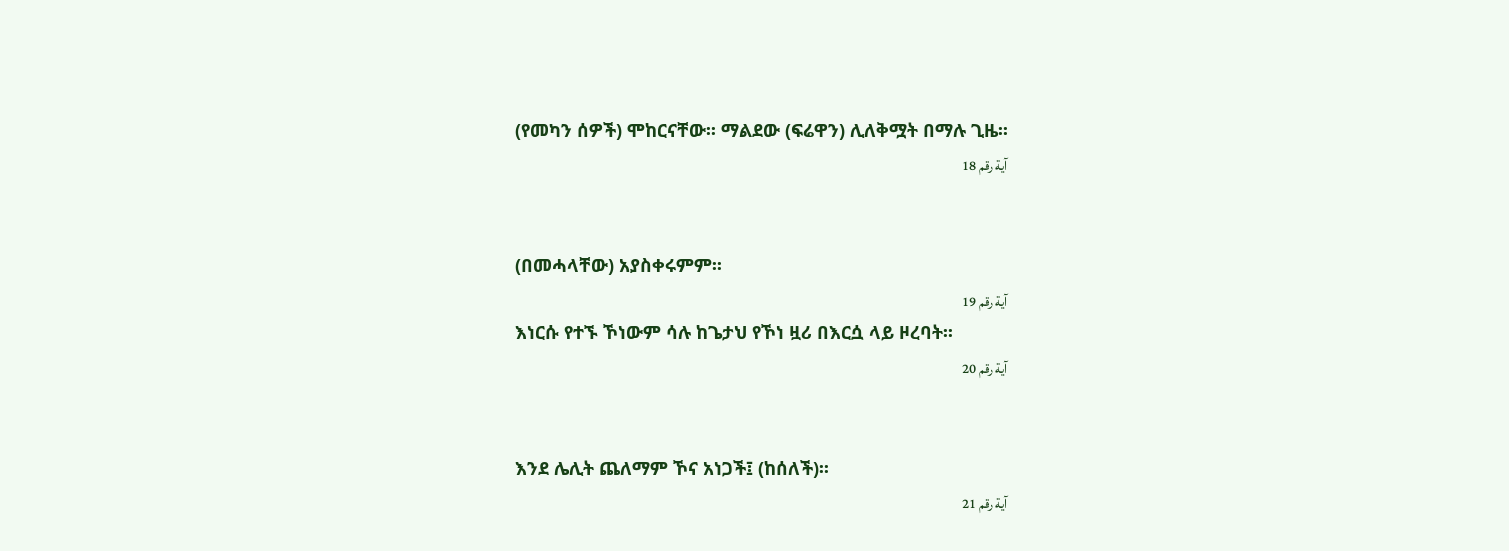(የመካን ሰዎች) ሞከርናቸው፡፡ ማልደው (ፍሬዋን) ሊለቅሟት በማሉ ጊዜ፡፡
آية رقم 18


(በመሓላቸው) አያስቀሩምም፡፡
آية رقم 19
እነርሱ የተኙ ኾነውም ሳሉ ከጌታህ የኾነ ዟሪ በእርሷ ላይ ዞረባት፡፡
آية رقم 20


እንደ ሌሊት ጨለማም ኾና አነጋች፤ (ከሰለች)፡፡
آية رقم 21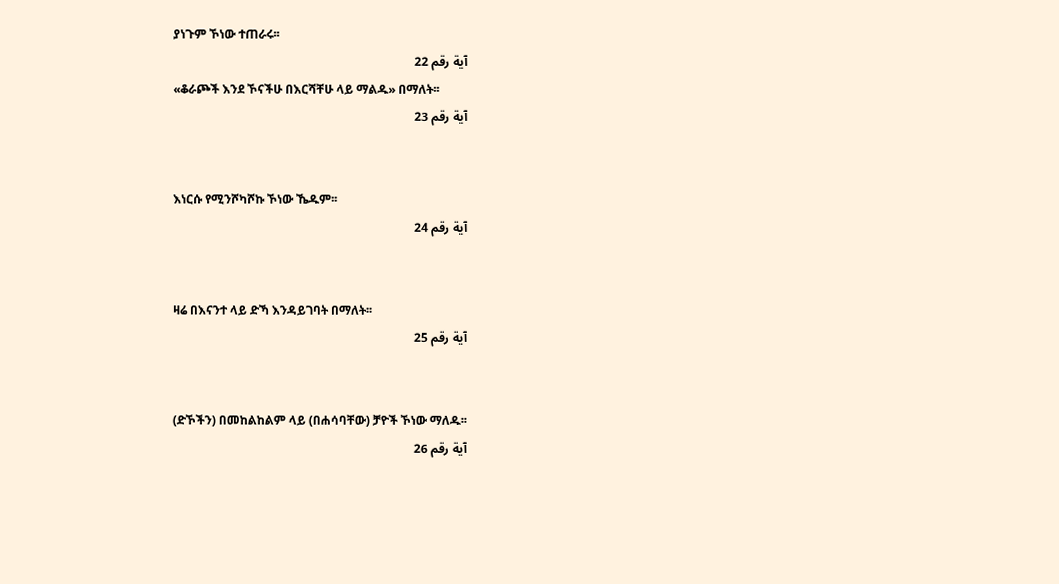ያነጉም ኾነው ተጠራሩ፡፡
آية رقم 22
«ቆራጮች እንደ ኾናችሁ በእርሻቸሁ ላይ ማልዱ» በማለት፡፡
آية رقم 23


እነርሱ የሚንሾካሾኩ ኾነው ኼዱም፡፡
آية رقم 24


ዛሬ በእናንተ ላይ ድኻ እንዳይገባት በማለት፡፡
آية رقم 25


(ድኾችን) በመከልከልም ላይ (በሐሳባቸው) ቻዮች ኾነው ማለዱ፡፡
آية رقم 26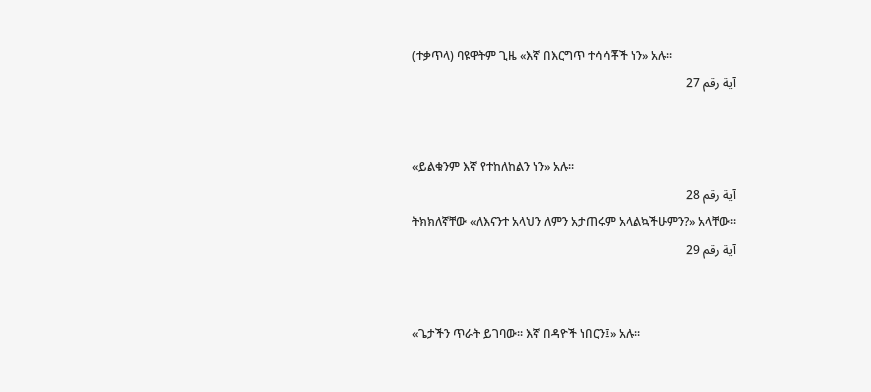(ተቃጥላ) ባዩዋትም ጊዜ «እኛ በእርግጥ ተሳሳቾች ነን» አሉ፡፡
آية رقم 27


«ይልቁንም እኛ የተከለከልን ነን» አሉ፡፡
آية رقم 28
ትክክለኛቸው «ለእናንተ አላህን ለምን አታጠሩም አላልኳችሁምን?» አላቸው፡፡
آية رقم 29


«ጌታችን ጥራት ይገባው፡፡ እኛ በዳዮች ነበርን፤» አሉ፡፡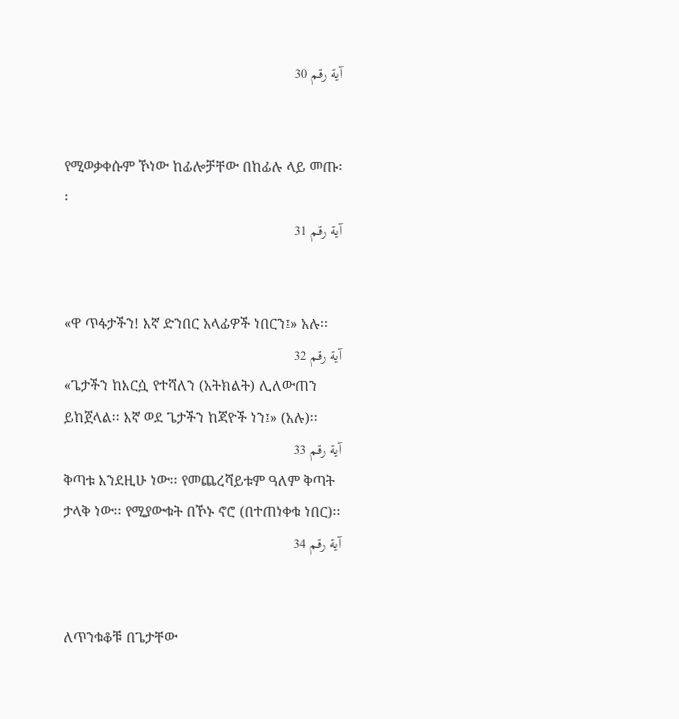آية رقم 30


የሚወቃቀሱም ኾነው ከፊሎቻቸው በከፊሉ ላይ መጡ፡፡
آية رقم 31


«ዋ ጥፋታችን! እኛ ድንበር አላፊዎች ነበርን፤» አሉ፡፡
آية رقم 32
«ጌታችን ከእርሷ የተሻለን (አትክልት) ሊለውጠን ይከጀላል፡፡ እኛ ወደ ጌታችን ከጃዮች ነን፤» (አሉ)፡፡
آية رقم 33
ቅጣቱ እንደዚሁ ነው፡፡ የመጨረሻይቱም ዓለም ቅጣት ታላቅ ነው፡፡ የሚያውቁት በኾኑ ኖሮ (በተጠነቀቁ ነበር)፡፡
آية رقم 34


ለጥንቁቆቹ በጌታቸው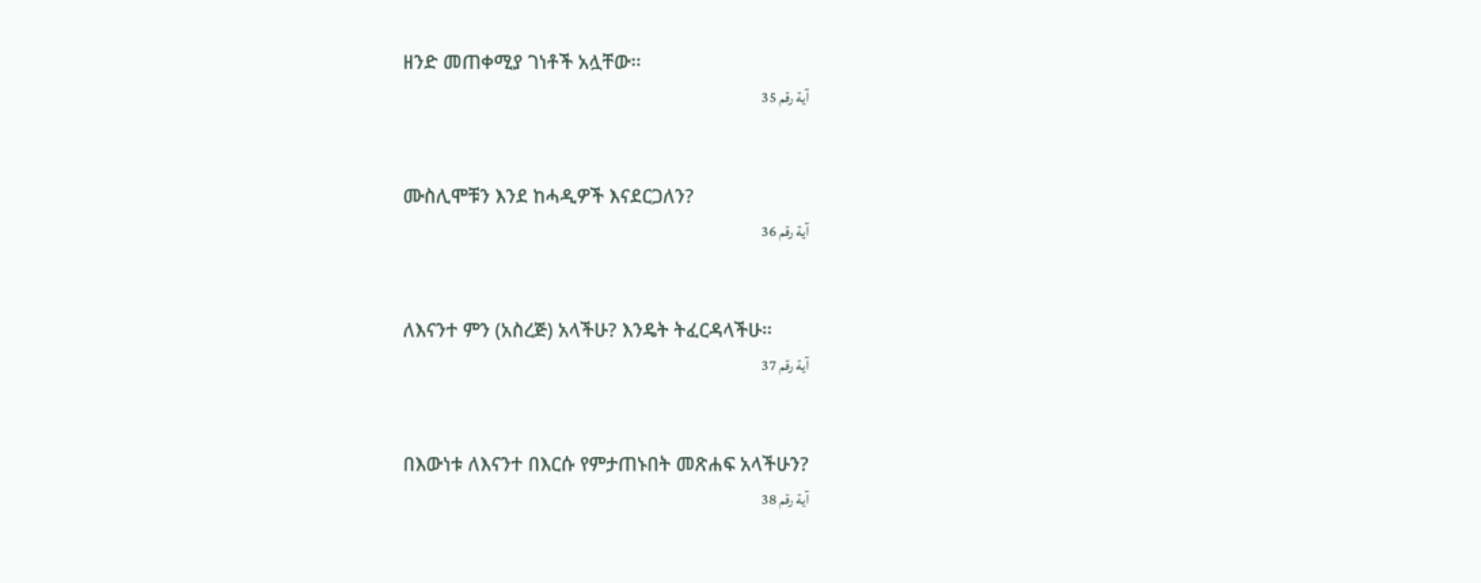ዘንድ መጠቀሚያ ገነቶች አሏቸው፡፡
آية رقم 35


ሙስሊሞቹን እንደ ከሓዲዎች እናደርጋለን?
آية رقم 36


ለእናንተ ምን (አስረጅ) አላችሁ? እንዴት ትፈርዳላችሁ፡፡
آية رقم 37


በእውነቱ ለእናንተ በእርሱ የምታጠኑበት መጽሐፍ አላችሁን?
آية رقم 38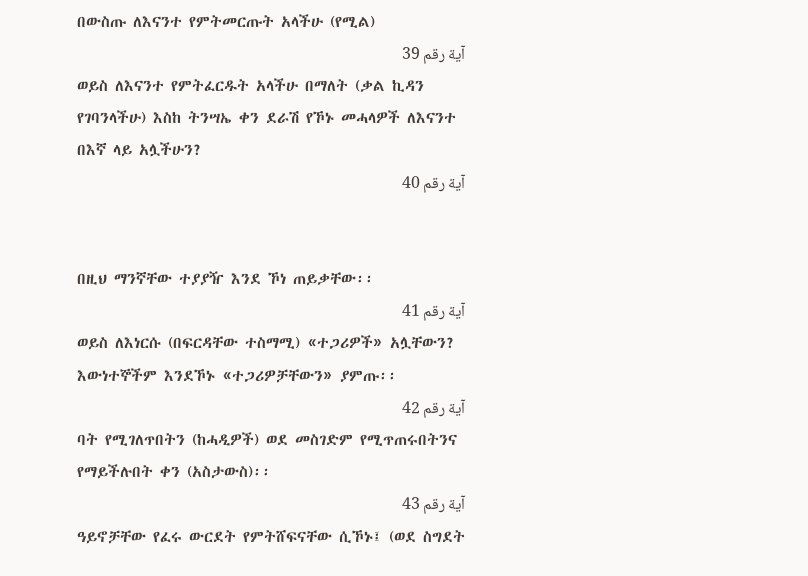በውስጡ ለእናንተ የምትመርጡት አላችሁ (የሚል)
آية رقم 39
ወይስ ለእናንተ የምትፈርዱት አላችሁ በማለት (ቃል ኪዳን የገባንላችሁ) እስከ ትንሣኤ ቀን ደራሽ የኾኑ መሓላዎች ለእናንተ በእኛ ላይ አሏችሁን?
آية رقم 40


በዚህ ማንኛቸው ተያያዥ እንደ ኾነ ጠይቃቸው፡፡
آية رقم 41
ወይስ ለእነርሱ (በፍርዳቸው ተስማሚ) «ተጋሪዎች» አሏቸውን? እውነተኞችም እንደኾኑ «ተጋሪዎቻቸውን» ያምጡ፡፡
آية رقم 42
ባት የሚገለጥበትን (ከሓዲዎች) ወደ መስገድም የሚጥጠሩበትንና የማይችሉበት ቀን (አስታውስ)፡፡
آية رقم 43
ዓይኖቻቸው የፈሩ ውርደት የምትሸፍናቸው ሲኾኑ፤ (ወደ ስግደት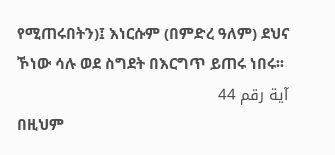የሚጠሩበትን)፤ እነርሱም (በምድረ ዓለም) ደህና ኾነው ሳሉ ወደ ስግደት በእርግጥ ይጠሩ ነበሩ፡፡
آية رقم 44
በዚህም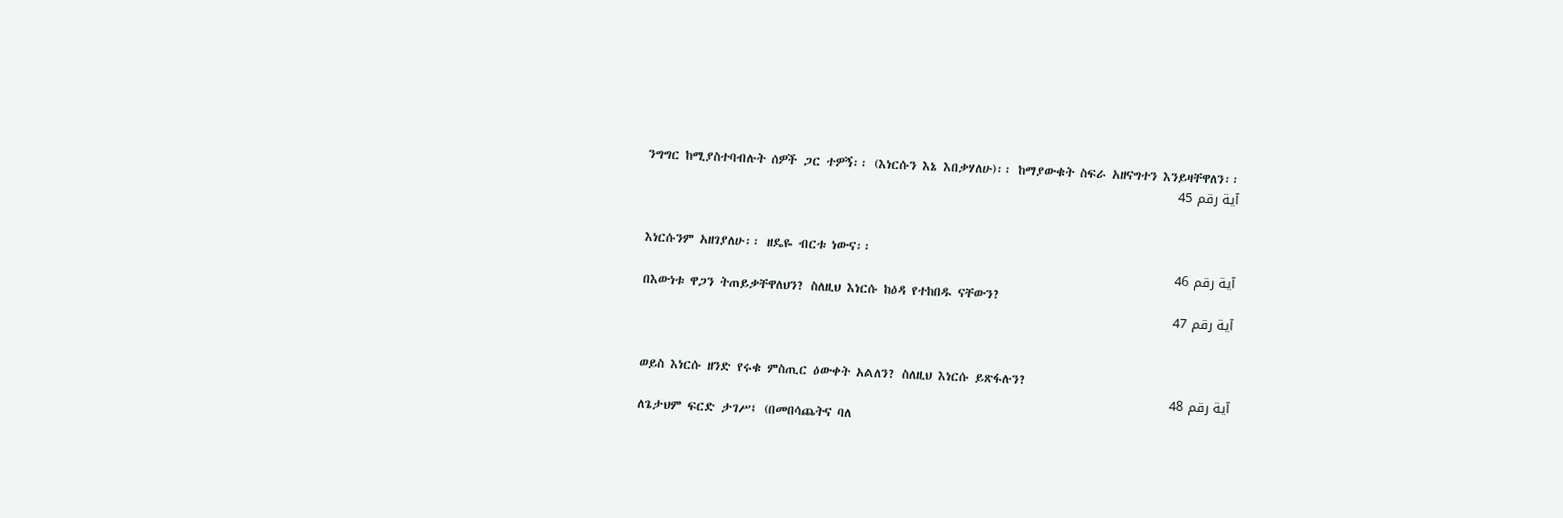ንግግር ከሚያስተባብሉት ሰዎች ጋር ተዎኝ፡፡ (እነርሱን እኔ እበቃሃለሁ)፡፡ ከማያውቁት ስፍራ አዘናግተን እንይዛቸዋለን፡፡
آية رقم 45


እነርሱንም አዘገያለሁ፡፡ ዘዴዬ ብርቱ ነውና፡፡
آية رقم 46
በእውነቱ ዋጋን ትጠይቃቸዋለህን? ስለዚህ እነርሱ ከዕዳ የተከበዱ ናቸውን?
آية رقم 47


ወይስ እነርሱ ዘንድ የሩቁ ምስጢር ዕውቀት አልለን? ስለዚህ እነርሱ ይጽፋሉን?
آية رقم 48
ለጌታህም ፍርድ ታገሥ፤ (በመበሳጨትና ባለ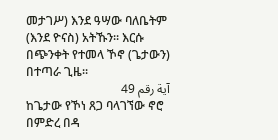መታገሥ) እንደ ዓሣው ባለቤትም (እንደ ዮናስ) አትኹን፡፡ እርሱ በጭንቀት የተመላ ኾኖ (ጌታውን) በተጣራ ጊዜ፡፡
آية رقم 49
ከጌታው የኾነ ጸጋ ባላገኘው ኖሮ በምድረ በዳ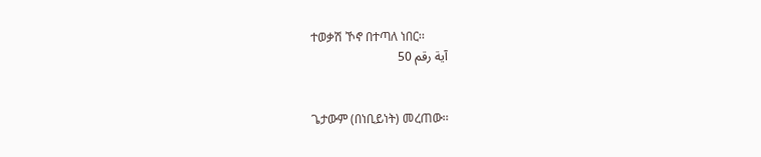ተወቃሽ ኾኖ በተጣለ ነበር፡፡
آية رقم 50


ጌታውም (በነቢይነት) መረጠው፡፡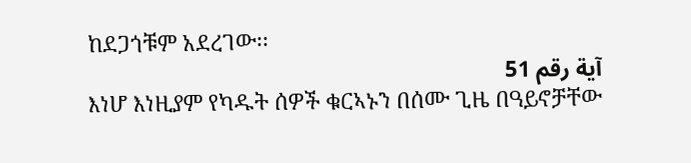ከደጋጎቹም አደረገው፡፡
آية رقم 51
እነሆ እነዚያም የካዱት ሰዎች ቁርኣኑን በሰሙ ጊዜ በዓይኖቻቸው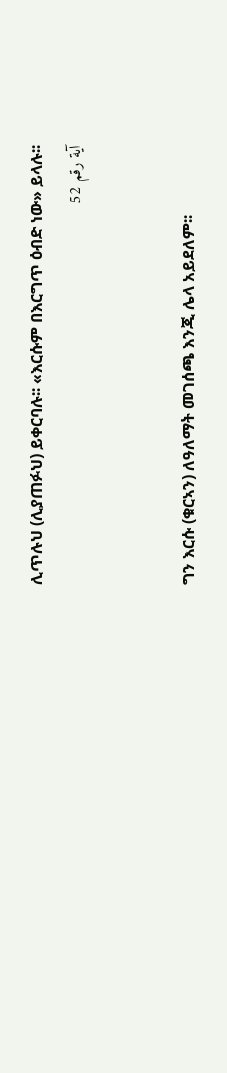ሊጥሉህ (ሊያጠፉህ) ይቀርባሉ፡፡ «እርሱም በእርግጥ ዕብድ ነው» ይላሉ፡፡
آية رقم 52


ግን እርሱ (ቁርኣን) ለዓለማት መገሰጫ እንጂ ሌላ አይደለም፡፡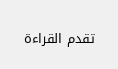تقدم القراءة